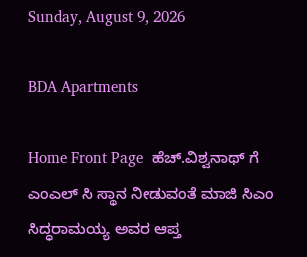Sunday, August 9, 2026

BDA Apartments

Home Front Page  ಹೆಚ್.ವಿಶ್ವನಾಥ್ ಗೆ ಎಂಎಲ್ ಸಿ ಸ್ಥಾನ ನೀಡುವಂತೆ ಮಾಜಿ ಸಿಎಂ ಸಿದ್ಧರಾಮಯ್ಯ ಅವರ ಆಪ್ತ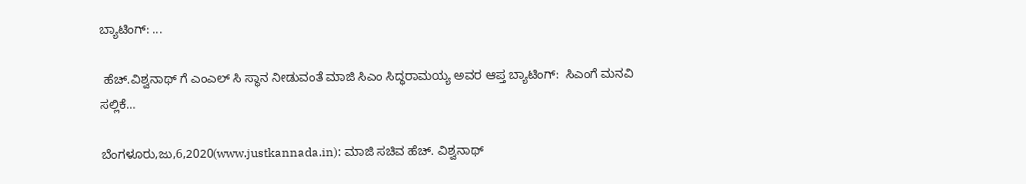ಬ್ಯಾಟಿಂಗ್: ...

 ಹೆಚ್.ವಿಶ್ವನಾಥ್ ಗೆ ಎಂಎಲ್ ಸಿ ಸ್ಥಾನ ನೀಡುವಂತೆ ಮಾಜಿ ಸಿಎಂ ಸಿದ್ಧರಾಮಯ್ಯ ಅವರ ಆಪ್ತ ಬ್ಯಾಟಿಂಗ್:  ಸಿಎಂಗೆ ಮನವಿ ಸಲ್ಲಿಕೆ…

ಬೆಂಗಳೂರು,ಜು,6,2020(www.justkannada.in): ಮಾಜಿ ಸಚಿವ ಹೆಚ್. ವಿಶ್ವನಾಥ್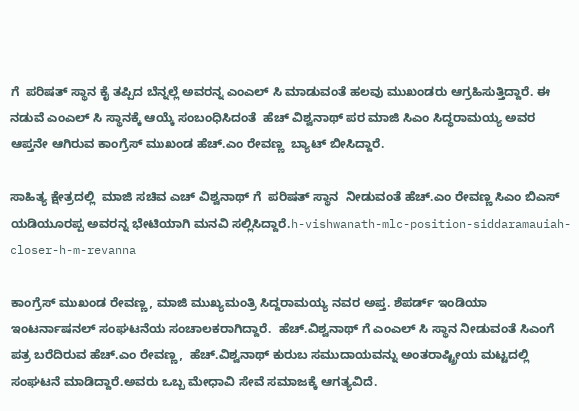ಗೆ  ಪರಿಷತ್ ಸ್ಥಾನ ಕೈ ತಪ್ಪಿದ ಬೆನ್ನಲ್ಲೆ ಅವರನ್ನ ಎಂಎಲ್ ಸಿ ಮಾಡುವಂತೆ ಹಲವು ಮುಖಂಡರು ಆಗ್ರಹಿಸುತ್ತಿದ್ದಾರೆ. ಈ ನಡುವೆ ಎಂಎಲ್ ಸಿ ಸ್ಥಾನಕ್ಕೆ ಆಯ್ಕೆ ಸಂಬಂಧಿಸಿದಂತೆ  ಹೆಚ್ ವಿಶ್ವನಾಥ್ ಪರ ಮಾಜಿ ಸಿಎಂ ಸಿದ್ಧರಾಮಯ್ಯ ಅವರ ಆಪ್ತನೇ ಆಗಿರುವ ಕಾಂಗ್ರೆಸ್ ಮುಖಂಡ ಹೆಚ್.ಎಂ ರೇವಣ್ಣ  ಬ್ಯಾಟ್ ಬೀಸಿದ್ದಾರೆ.

ಸಾಹಿತ್ಯ ಕ್ಷೇತ್ರದಲ್ಲಿ  ಮಾಜಿ ಸಚಿವ ಎಚ್ ವಿಶ್ವನಾಥ್ ಗೆ  ಪರಿಷತ್ ಸ್ಥಾನ  ನೀಡುವಂತೆ ಹೆಚ್.ಎಂ ರೇವಣ್ಣ ಸಿಎಂ ಬಿಎಸ್ ಯಡಿಯೂರಪ್ಪ ಅವರನ್ನ ಭೇಟಿಯಾಗಿ ಮನವಿ ಸಲ್ಲಿಸಿದ್ದಾರೆ.h-vishwanath-mlc-position-siddaramauiah-closer-h-m-revanna

ಕಾಂಗ್ರೆಸ್ ಮುಖಂಡ ರೇವಣ್ಣ, ಮಾಜಿ ಮುಖ್ಯಮಂತ್ರಿ ಸಿದ್ದರಾಮಯ್ಯ ನವರ ಅಪ್ತ. ಶೆಪರ್ಡ್ ಇಂಡಿಯಾ ಇಂಟರ್ನಾಷನಲ್ ಸಂಘಟನೆಯ ಸಂಚಾಲಕರಾಗಿದ್ದಾರೆ.  ಹೆಚ್.ವಿಶ್ವನಾಥ್ ಗೆ ಎಂಎಲ್ ಸಿ ಸ್ಥಾನ ನೀಡುವಂತೆ ಸಿಎಂಗೆ ಪತ್ರ ಬರೆದಿರುವ ಹೆಚ್.ಎಂ ರೇವಣ್ಣ,  ಹೆಚ್.ವಿಶ್ವನಾಥ್ ಕುರುಬ ಸಮುದಾಯವನ್ನು‌ ಅಂತರಾಷ್ಟ್ರೀಯ ಮಟ್ಟದಲ್ಲಿ ಸಂಘಟನೆ ಮಾಡಿದ್ದಾರೆ.ಅವರು ಒಬ್ಬ ಮೇಧಾವಿ ಸೇವೆ ಸಮಾಜಕ್ಕೆ ಆಗತ್ಯವಿದೆ.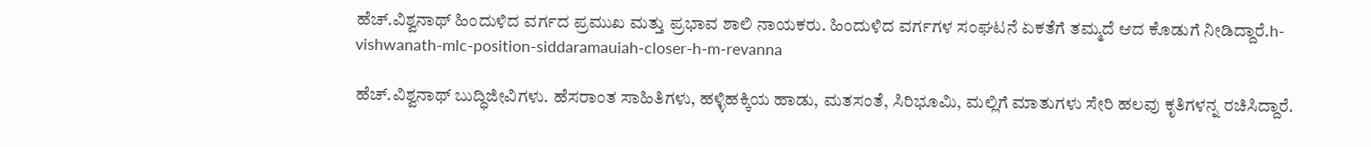ಹೆಚ್.ವಿಶ್ವನಾಥ್ ಹಿಂದುಳಿದ ವರ್ಗದ ಪ್ರಮುಖ ಮತ್ತು ಪ್ರಭಾವ ಶಾಲಿ ನಾಯಕರು. ಹಿಂದುಳಿದ ವರ್ಗಗಳ ಸಂಘಟನೆ ಏಕತೆಗೆ ತಮ್ಮದೆ ಆದ ಕೊಡುಗೆ ನೀಡಿದ್ದಾರೆ.h-vishwanath-mlc-position-siddaramauiah-closer-h-m-revanna

ಹೆಚ್.ವಿಶ್ವನಾಥ್ ಬುದ್ಧಿಜೀವಿಗಳು. ಹೆಸರಾಂತ ಸಾಹಿತಿಗಳು, ಹಳ್ಳಿಹಕ್ಕಿಯ ಹಾಡು, ಮತಸಂತೆ, ಸಿರಿಭೂಮಿ, ಮಲ್ಲಿಗೆ ಮಾತುಗಳು ಸೇರಿ ಹಲವು ಕೃತಿಗಳನ್ನ ರಚಿಸಿದ್ದಾರೆ.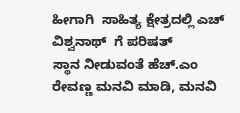ಹೀಗಾಗಿ  ಸಾಹಿತ್ಯ ಕ್ಷೇತ್ರದಲ್ಲಿ ಎಚ್ ವಿ‌ಶ್ವನಾಥ್  ಗೆ ಪರಿಷತ್ ಸ್ಥಾನ ‌ನೀಡುವಂತೆ ಹೆಚ್.ಎಂ ರೇವಣ್ಣ ಮನವಿ ಮಾಡಿ, ಮನವಿ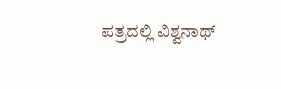ಪತ್ರದಲ್ಲಿ ‌ವಿಶ್ವನಾಥ್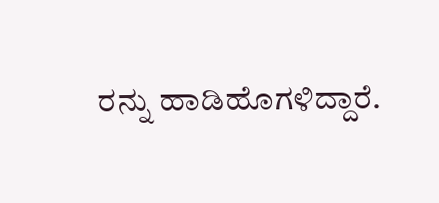ರನ್ನು ‌ಹಾಡಿ‌ಹೊಗಳಿದ್ದಾರೆ.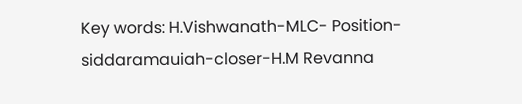Key words: H.Vishwanath-MLC- Position-siddaramauiah-closer-H.M Revanna